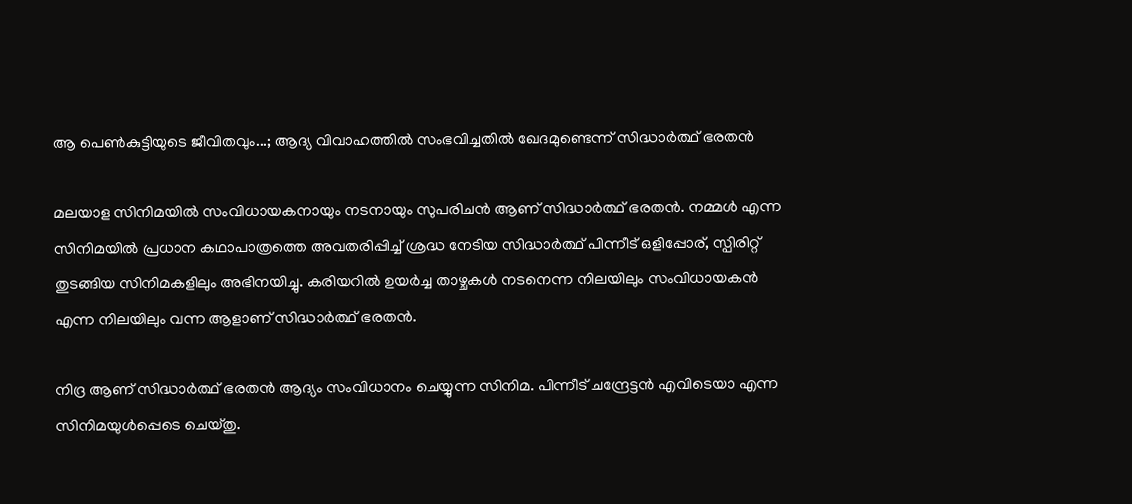ആ പെൺകുട്ടിയുടെ ജീവിതവും...; ആദ്യ വിവാഹത്തിൽ സംഭവിച്ചതിൽ ഖേദമുണ്ടെന്ന് സിദ്ധാർത്ഥ് ഭരതൻ

മലയാള സിനിമയിൽ സംവിധായകനായും നടനായും സുപരിചൻ ആണ് സിദ്ധാർത്ഥ് ഭരതൻ. നമ്മൾ എന്ന സിനിമയിൽ പ്രധാന കഥാപാത്രത്തെ അവതരിപ്പിച്ച് ശ്രദ്ധ നേടിയ സിദ്ധാർത്ഥ് പിന്നീട് ഒളിപ്പോര്, സ്പിരിറ്റ് തുടങ്ങിയ സിനിമകളിലും അഭിനയിച്ചു. കരിയറിൽ ഉയർച്ച താഴ്ചകൾ നടനെന്ന നിലയിലും സംവിധായകൻ എന്ന നിലയിലും വന്ന ആളാണ് സിദ്ധാർത്ഥ് ഭരതൻ.

നിദ്ര ആണ് സിദ്ധാർത്ഥ് ഭരതൻ ആദ്യം സംവിധാനം ചെയ്യുന്ന സിനിമ. പിന്നീട് ചന്ദ്രേട്ടൻ എവിടെയാ എന്ന സിനിമയുൾപ്പെടെ ചെയ്തു.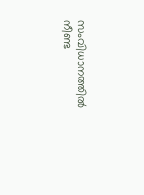സംവിധാനത്തിൽ നീണ്ട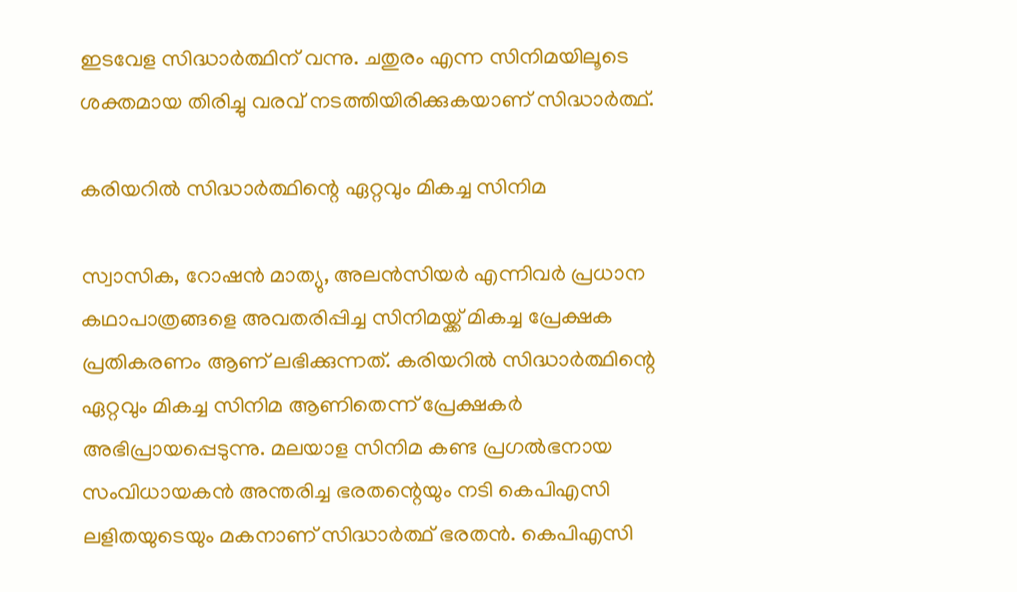ഇടവേള സിദ്ധാർത്ഥിന് വന്നു. ചതുരം എന്ന സിനിമയിലൂടെ ശക്തമായ തിരിച്ചു വരവ് നടത്തിയിരിക്കുകയാണ് സിദ്ധാർത്ഥ്.

കരിയറിൽ സിദ്ധാർത്ഥിന്റെ ഏറ്റവും മികച്ച സിനിമ

സ്വാസിക, റോഷൻ മാത്യു, അലൻസിയർ എന്നിവർ പ്രധാന കഥാപാത്രങ്ങളെ അവതരിപ്പിച്ച സിനിമയ്ക്ക് മികച്ച പ്രേക്ഷക പ്രതികരണം ആണ് ലഭിക്കുന്നത്. കരിയറിൽ സിദ്ധാർത്ഥിന്റെ ഏറ്റവും മികച്ച സിനിമ ആണിതെന്ന് പ്രേക്ഷകർ അഭിപ്രായപ്പെടുന്നു. മലയാള സിനിമ കണ്ട പ്രഗൽഭനായ സംവിധായകൻ അന്തരിച്ച ഭരതന്റെയും നടി കെപിഎസി ലളിതയുടെയും മകനാണ് സിദ്ധാർത്ഥ് ഭരതൻ. കെപിഎസി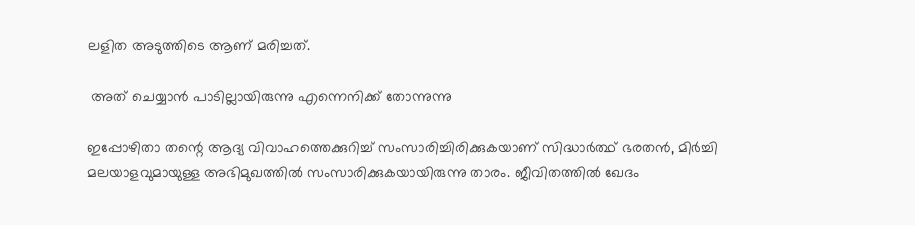ലളിത അടുത്തിടെ ആണ് മരിച്ചത്.

 അത് ചെയ്യാൻ പാടില്ലായിരുന്നു എന്നെനിക്ക് തോന്നുന്നു

ഇപ്പോഴിതാ തന്റെ ആദ്യ വിവാഹത്തെക്കുറിച്ച് സംസാരിച്ചിരിക്കുകയാണ് സിദ്ധാർത്ഥ് ഭരതൻ, മിർച്ചി മലയാളവുമായുള്ള അഭിമുഖത്തിൽ സംസാരിക്കുകയായിരുന്നു താരം. ജീവിതത്തിൽ ഖേദം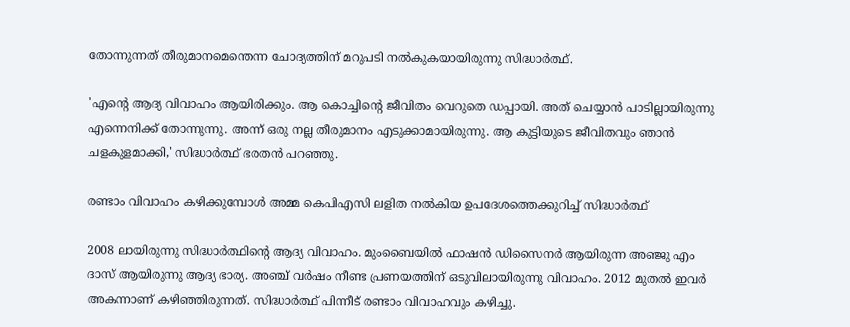തോന്നുന്നത് തീരുമാനമെന്തെന്ന ചോദ്യത്തിന് മറുപടി നൽകുകയായിരുന്നു സിദ്ധാർത്ഥ്.

'എന്റെ ആദ്യ വിവാഹം ആയിരിക്കും. ആ കൊച്ചിന്റെ ജീവിതം വെറുതെ ഡപ്പായി. അത് ചെയ്യാൻ പാടില്ലായിരുന്നു എന്നെനിക്ക് തോന്നുന്നു. അന്ന് ഒരു നല്ല തീരുമാനം എടുക്കാമായിരുന്നു. ആ കുട്ടിയുടെ ജീവിതവും ഞാൻ ചളകുളമാക്കി,' സിദ്ധാർത്ഥ് ഭരതൻ പറഞ്ഞു.

രണ്ടാം വിവാഹം കഴിക്കുമ്പോൾ അമ്മ കെപിഎസി ലളിത നൽകിയ ഉപദേശത്തെക്കുറിച്ച് സിദ്ധാർത്ഥ്

2008 ലായിരുന്നു സിദ്ധാർത്ഥിന്റെ ആദ്യ വിവാഹം. മുംബൈയിൽ ഫാഷൻ ഡിസൈനർ ആയിരുന്ന അ‍ഞ്ജു എം ദാസ് ആയിരുന്നു ആദ്യ ഭാര്യ. അഞ്ച് വർഷം നീണ്ട പ്രണയത്തിന് ഒടുവിലായിരുന്നു വിവാഹം. 2012 മുതൽ ഇവർ അകന്നാണ് കഴിഞ്ഞിരുന്നത്. സിദ്ധാർത്ഥ് പിന്നീട് രണ്ടാം വിവാഹവും കഴിച്ചു.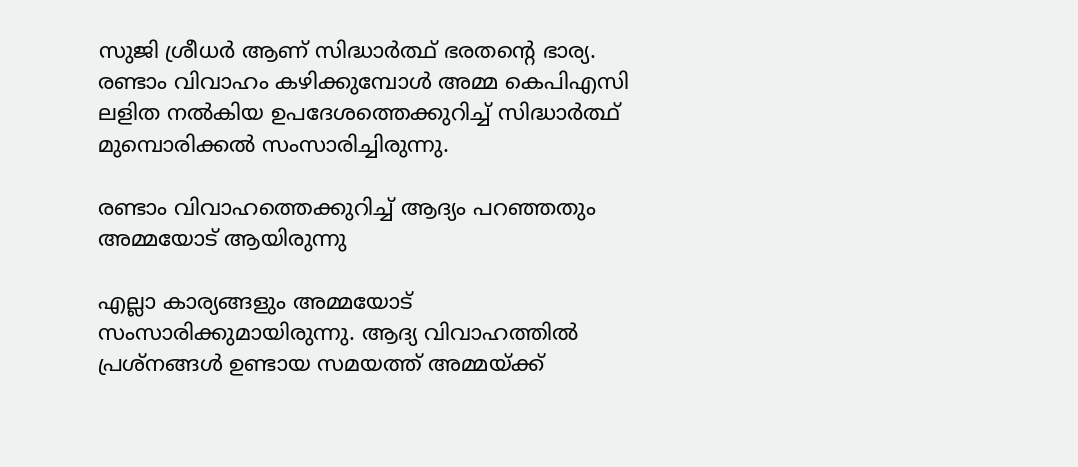സുജി ശ്രീധർ ആണ് സിദ്ധാർത്ഥ് ഭരതന്റെ ഭാര്യ. രണ്ടാം വിവാഹം കഴിക്കുമ്പോൾ അമ്മ കെപിഎസി ലളിത നൽകിയ ഉപദേശത്തെക്കുറിച്ച് സിദ്ധാർത്ഥ് മുമ്പൊരിക്കൽ സംസാരിച്ചിരുന്നു.

രണ്ടാം വിവാഹത്തെക്കുറിച്ച് ആദ്യം പറഞ്ഞതും അമ്മയോട് ആയിരുന്നു

എല്ലാ കാര്യങ്ങളും അമ്മയോട് സംസാരിക്കുമായിരുന്നു. ആദ്യ വിവാഹത്തിൽ പ്രശ്നങ്ങൾ ഉണ്ടായ സമയത്ത് അമ്മയ്ക്ക്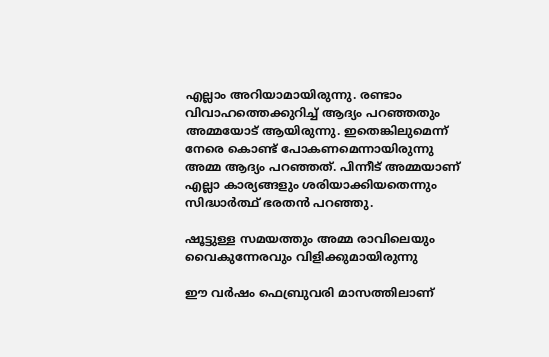എല്ലാം അറിയാമായിരുന്നു. രണ്ടാം വിവാഹത്തെക്കുറിച്ച് ആദ്യം പറഞ്ഞതും അമ്മയോട് ആയിരുന്നു. ഇതെങ്കിലുമെന്ന് നേരെ കൊണ്ട് പോകണമെന്നായിരുന്നു അമ്മ ആദ്യം പറഞ്ഞത്. പിന്നീട് അമ്മയാണ് എല്ലാ കാര്യങ്ങളും ശരിയാക്കിയതെന്നും സിദ്ധാർത്ഥ് ഭരതൻ പറഞ്ഞു.

ഷൂട്ടുള്ള സമയത്തും അമ്മ രാവിലെയും വൈകുന്നേരവും വിളിക്കുമായിരുന്നു

ഈ വർഷം ഫെബ്രുവരി മാസത്തിലാണ്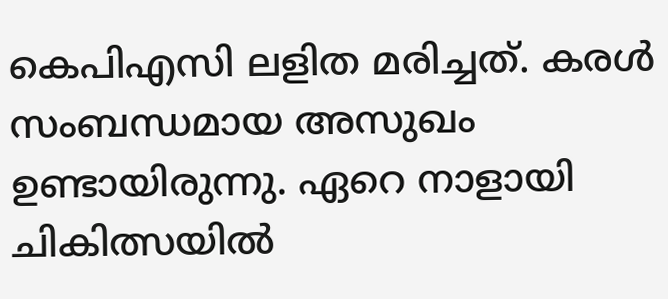കെപിഎസി ലളിത മരിച്ചത്. കരൾ സംബന്ധമായ അസുഖം ഉണ്ടായിരുന്നു. ഏറെ നാളായി ചികിത്സയിൽ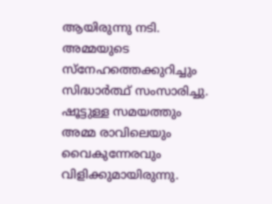ആയിരുന്നു നടി. അമ്മയുടെ സ്നേഹത്തെക്കുറിച്ചും സിദ്ധാർത്ഥ് സംസാരിച്ചു. ഷൂട്ടുള്ള സമയത്തും അമ്മ രാവിലെയും വൈകുന്നേരവും വിളിക്കുമായിരുന്നു.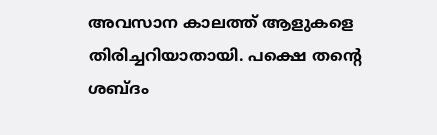അവസാന കാലത്ത് ആളുകളെ തിരിച്ചറിയാതായി. പക്ഷെ തന്റെ ശബ്ദം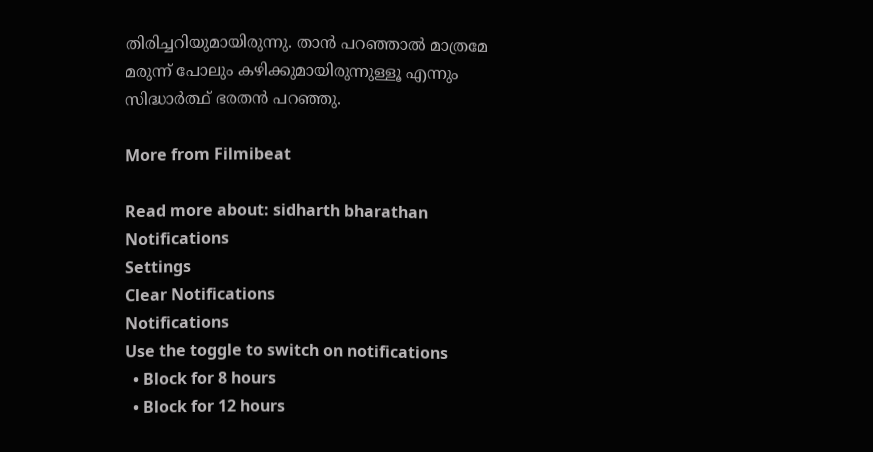തിരിച്ചറിയുമായിരുന്നു. താൻ പറഞ്ഞാൽ മാത്രമേ മരുന്ന് പോലും കഴിക്കുമായിരുന്നുള്ളൂ എന്നും സിദ്ധാർത്ഥ് ഭരതൻ പറഞ്ഞു.

More from Filmibeat

Read more about: sidharth bharathan
Notifications
Settings
Clear Notifications
Notifications
Use the toggle to switch on notifications
  • Block for 8 hours
  • Block for 12 hours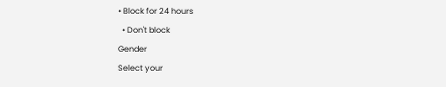• Block for 24 hours
  • Don't block
Gender
Select your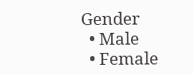Gender
  • Male
  • Female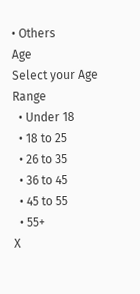• Others
Age
Select your Age Range
  • Under 18
  • 18 to 25
  • 26 to 35
  • 36 to 45
  • 45 to 55
  • 55+
X